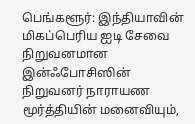பெங்களூர்: இந்தியாவின் மிகப்பெரிய ஐடி சேவை நிறுவனமான இன்ஃபோசிஸின் நிறுவனர் நாராயண மூர்த்தியின் மனைவியும்,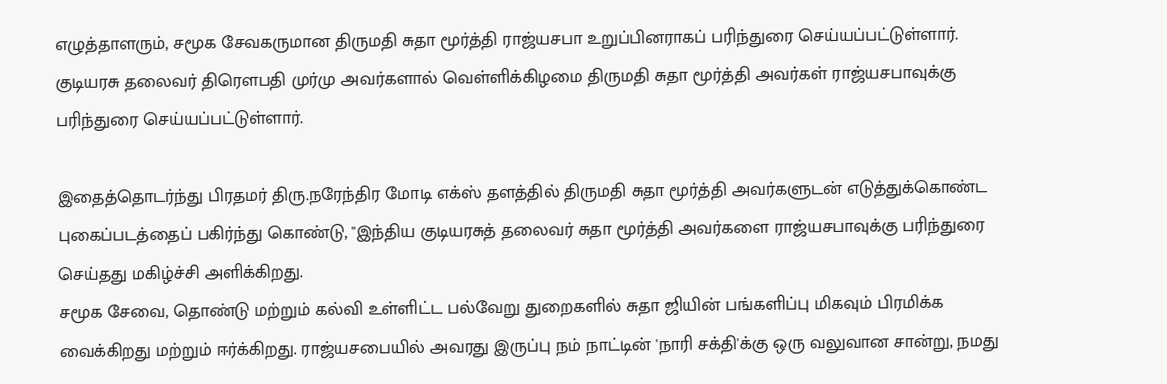எழுத்தாளரும், சமூக சேவகருமான திருமதி சுதா மூர்த்தி ராஜ்யசபா உறுப்பினராகப் பரிந்துரை செய்யப்பட்டுள்ளார்.
குடியரசு தலைவர் திரௌபதி முர்மு அவர்களால் வெள்ளிக்கிழமை திருமதி சுதா மூர்த்தி அவர்கள் ராஜ்யசபாவுக்கு பரிந்துரை செய்யப்பட்டுள்ளார்.

இதைத்தொடர்ந்து பிரதமர் திரு.நரேந்திர மோடி எக்ஸ் தளத்தில் திருமதி சுதா மூர்த்தி அவர்களுடன் எடுத்துக்கொண்ட புகைப்படத்தைப் பகிர்ந்து கொண்டு, "இந்திய குடியரசுத் தலைவர் சுதா மூர்த்தி அவர்களை ராஜ்யசபாவுக்கு பரிந்துரை செய்தது மகிழ்ச்சி அளிக்கிறது.
சமூக சேவை, தொண்டு மற்றும் கல்வி உள்ளிட்ட பல்வேறு துறைகளில் சுதா ஜியின் பங்களிப்பு மிகவும் பிரமிக்க வைக்கிறது மற்றும் ஈர்க்கிறது. ராஜ்யசபையில் அவரது இருப்பு நம் நாட்டின் 'நாரி சக்தி'க்கு ஒரு வலுவான சான்று, நமது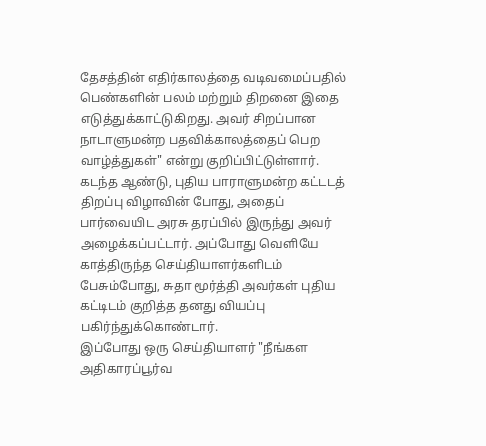தேசத்தின் எதிர்காலத்தை வடிவமைப்பதில் பெண்களின் பலம் மற்றும் திறனை இதை எடுத்துக்காட்டுகிறது. அவர் சிறப்பான நாடாளுமன்ற பதவிக்காலத்தைப் பெற வாழ்த்துகள்" என்று குறிப்பிட்டுள்ளார்.
கடந்த ஆண்டு, புதிய பாராளுமன்ற கட்டடத் திறப்பு விழாவின் போது, அதைப் பார்வையிட அரசு தரப்பில் இருந்து அவர் அழைக்கப்பட்டார். அப்போது வெளியே காத்திருந்த செய்தியாளர்களிடம் பேசும்போது, சுதா மூர்த்தி அவர்கள் புதிய கட்டிடம் குறித்த தனது வியப்பு பகிர்ந்துக்கொண்டார்.
இப்போது ஒரு செய்தியாளர் "நீங்கள அதிகாரப்பூர்வ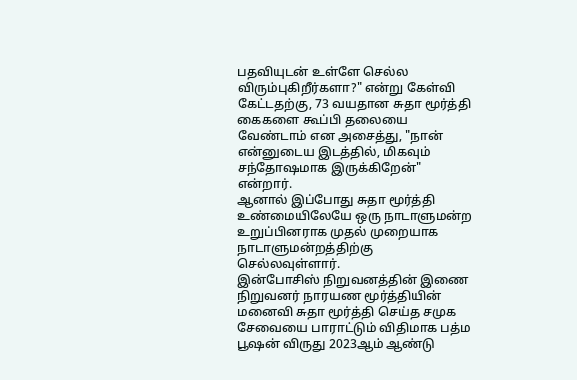பதவியுடன் உள்ளே செல்ல விரும்புகிறீர்களா?" என்று கேள்வி கேட்டதற்கு, 73 வயதான சுதா மூர்த்தி கைகளை கூப்பி தலையை வேண்டாம் என அசைத்து, "நான் என்னுடைய இடத்தில், மிகவும் சந்தோஷமாக இருக்கிறேன்" என்றார்.
ஆனால் இப்போது சுதா மூர்த்தி உண்மையிலேயே ஒரு நாடாளுமன்ற உறுப்பினராக முதல் முறையாக நாடாளுமன்றத்திற்கு செல்லவுள்ளார்.
இன்போசிஸ் நிறுவனத்தின் இணை நிறுவனர் நாரயண மூர்த்தியின் மனைவி சுதா மூர்த்தி செய்த சமுக சேவையை பாராட்டும் விதிமாக பத்ம பூஷன் விருது 2023ஆம் ஆண்டு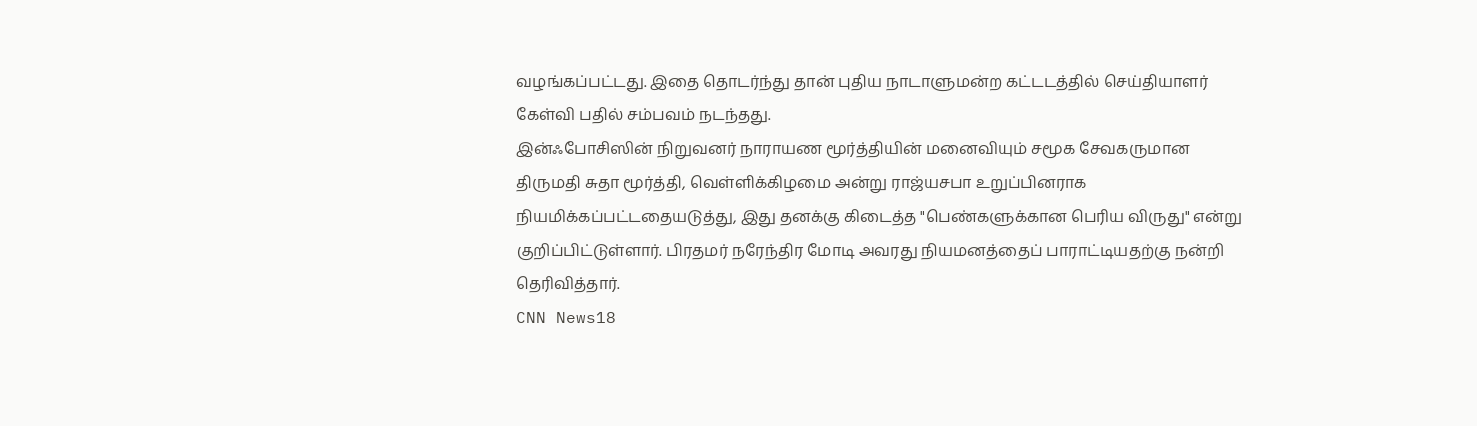வழங்கப்பட்டது. இதை தொடர்ந்து தான் புதிய நாடாளுமன்ற கட்டடத்தில் செய்தியாளர் கேள்வி பதில் சம்பவம் நடந்தது.
இன்ஃபோசிஸின் நிறுவனர் நாராயண மூர்த்தியின் மனைவியும் சமூக சேவகருமான திருமதி சுதா மூர்த்தி, வெள்ளிக்கிழமை அன்று ராஜ்யசபா உறுப்பினராக நியமிக்கப்பட்டதையடுத்து, இது தனக்கு கிடைத்த "பெண்களுக்கான பெரிய விருது" என்று குறிப்பிட்டுள்ளார். பிரதமர் நரேந்திர மோடி அவரது நியமனத்தைப் பாராட்டியதற்கு நன்றி தெரிவித்தார்.
CNN News18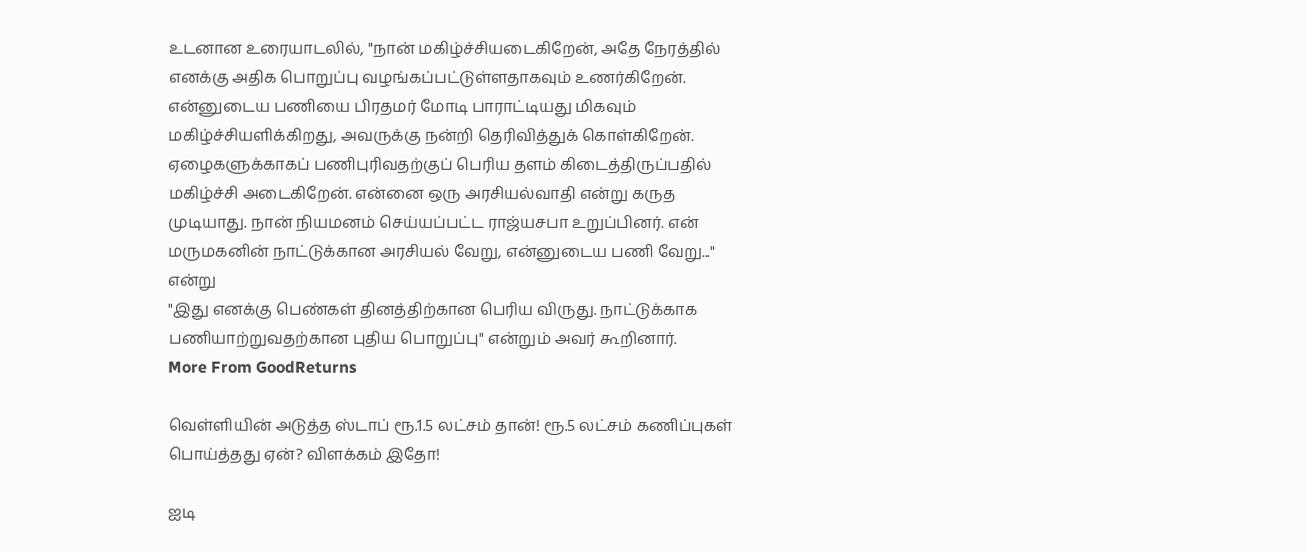உடனான உரையாடலில், "நான் மகிழ்ச்சியடைகிறேன், அதே நேரத்தில் எனக்கு அதிக பொறுப்பு வழங்கப்பட்டுள்ளதாகவும் உணர்கிறேன். என்னுடைய பணியை பிரதமர் மோடி பாராட்டியது மிகவும் மகிழ்ச்சியளிக்கிறது, அவருக்கு நன்றி தெரிவித்துக் கொள்கிறேன்.
ஏழைகளுக்காகப் பணிபுரிவதற்குப் பெரிய தளம் கிடைத்திருப்பதில் மகிழ்ச்சி அடைகிறேன். என்னை ஒரு அரசியல்வாதி என்று கருத முடியாது. நான் நியமனம் செய்யப்பட்ட ராஜ்யசபா உறுப்பினர். என் மருமகனின் நாட்டுக்கான அரசியல் வேறு, என்னுடைய பணி வேறு..." என்று
"இது எனக்கு பெண்கள் தினத்திற்கான பெரிய விருது. நாட்டுக்காக பணியாற்றுவதற்கான புதிய பொறுப்பு" என்றும் அவர் கூறினார்.
More From GoodReturns

வெள்ளியின் அடுத்த ஸ்டாப் ரூ.1.5 லட்சம் தான்! ரூ.5 லட்சம் கணிப்புகள் பொய்த்தது ஏன்? விளக்கம் இதோ!

ஐடி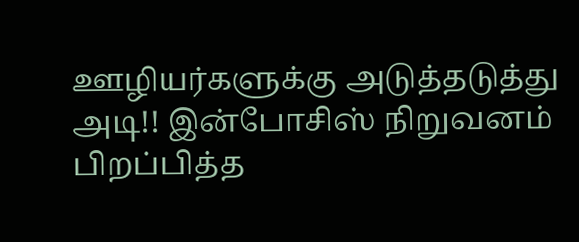ஊழியர்களுக்கு அடுத்தடுத்து அடி!! இன்போசிஸ் நிறுவனம் பிறப்பித்த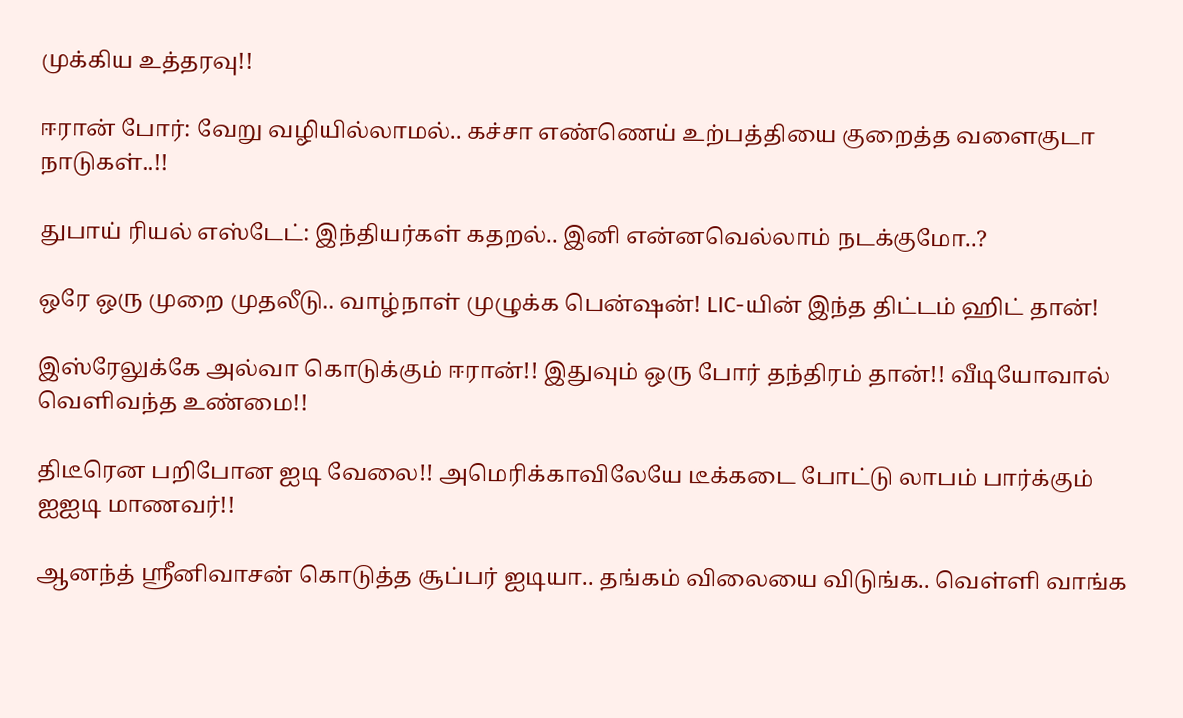முக்கிய உத்தரவு!!

ஈரான் போர்: வேறு வழியில்லாமல்.. கச்சா எண்ணெய் உற்பத்தியை குறைத்த வளைகுடா நாடுகள்..!!

துபாய் ரியல் எஸ்டேட்: இந்தியர்கள் கதறல்.. இனி என்னவெல்லாம் நடக்குமோ..?

ஒரே ஒரு முறை முதலீடு.. வாழ்நாள் முழுக்க பென்ஷன்! LIC-யின் இந்த திட்டம் ஹிட் தான்!

இஸ்ரேலுக்கே அல்வா கொடுக்கும் ஈரான்!! இதுவும் ஒரு போர் தந்திரம் தான்!! வீடியோவால் வெளிவந்த உண்மை!!

திடீரென பறிபோன ஐடி வேலை!! அமெரிக்காவிலேயே டீக்கடை போட்டு லாபம் பார்க்கும் ஐஐடி மாணவர்!!

ஆனந்த் ஸ்ரீனிவாசன் கொடுத்த சூப்பர் ஐடியா.. தங்கம் விலையை விடுங்க.. வெள்ளி வாங்க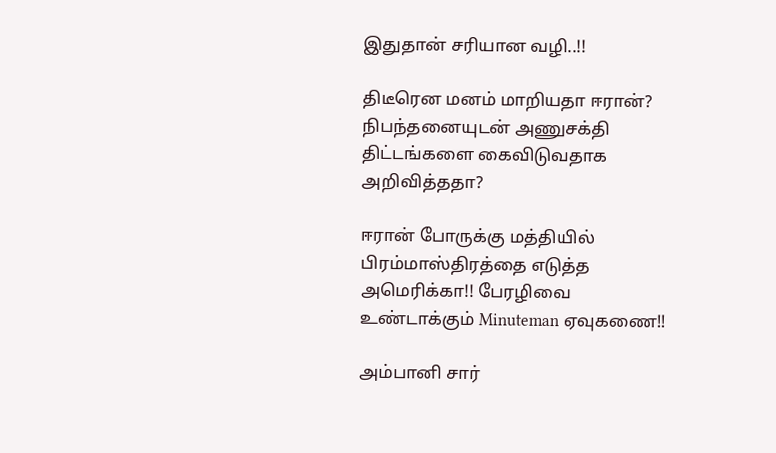இதுதான் சரியான வழி..!!

திடீரென மனம் மாறியதா ஈரான்? நிபந்தனையுடன் அணுசக்தி திட்டங்களை கைவிடுவதாக அறிவித்ததா?

ஈரான் போருக்கு மத்தியில் பிரம்மாஸ்திரத்தை எடுத்த அமெரிக்கா!! பேரழிவை உண்டாக்கும் Minuteman ஏவுகணை!!

அம்பானி சார்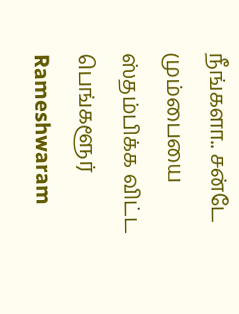நீங்களா.. சன்டே மும்பையை ஸ்தம்பிக்க விட்ட பெங்களூர் Rameshwaram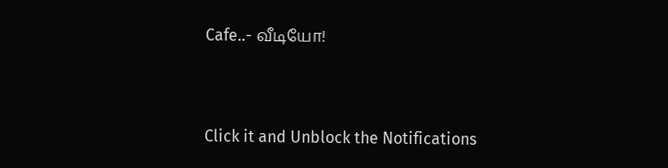Cafe..- வீடியோ!



Click it and Unblock the Notifications